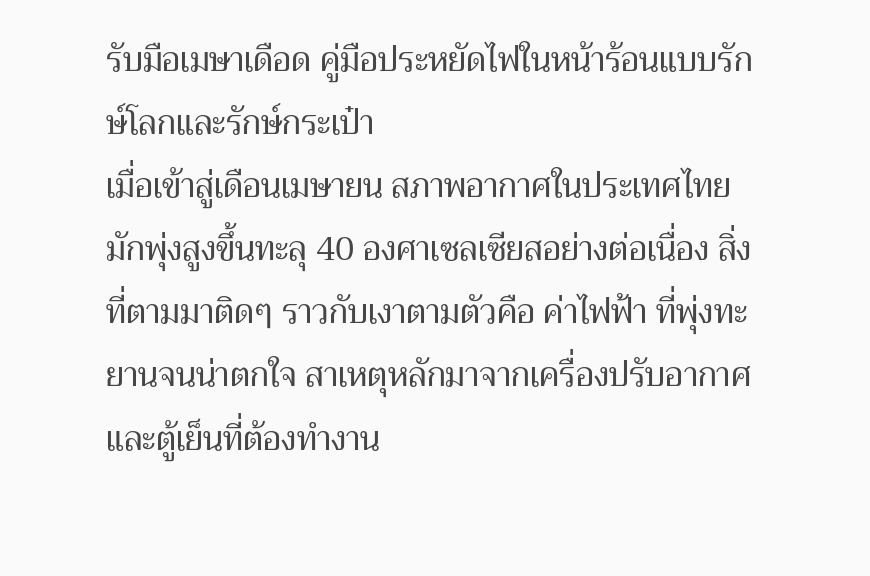รับมือเมษาเดือด คู่มือประหยัดไฟในหน้าร้อนแบบรักษ์โลกและรักษ์กระเป๋า
เมื่อเข้าสู่เดือนเมษายน สภาพอากาศในประเทศไทยมักพุ่งสูงขึ้นทะลุ 40 องศาเซลเซียสอย่างต่อเนื่อง สิ่งที่ตามมาติดๆ ราวกับเงาตามตัวคือ ค่าไฟฟ้า ที่พุ่งทะยานจนน่าตกใจ สาเหตุหลักมาจากเครื่องปรับอากาศและตู้เย็นที่ต้องทำงาน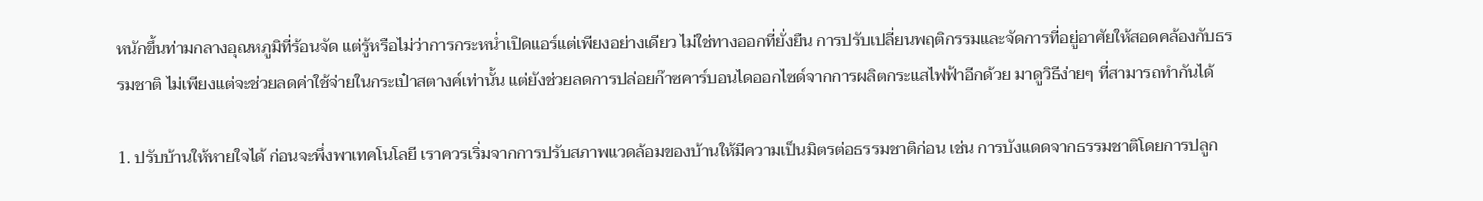หนักขึ้นท่ามกลางอุณหภูมิที่ร้อนจัด แต่รู้หรือไม่ว่าการกระหน่ำเปิดแอร์แต่เพียงอย่างเดียว ไม่ใช่ทางออกที่ยั่งยืน การปรับเปลี่ยนพฤติกรรมและจัดการที่อยู่อาศัยให้สอดคล้องกับธรรมชาติ ไม่เพียงแต่จะช่วยลดค่าใช้จ่ายในกระเป๋าสตางค์เท่านั้น แต่ยังช่วยลดการปล่อยก๊าซคาร์บอนไดออกไซด์จากการผลิตกระแสไฟฟ้าอีกด้วย มาดูวิธีง่ายๆ ที่สามารถทำกันได้

1. ปรับบ้านให้หายใจได้ ก่อนจะพึ่งพาเทคโนโลยี เราควรเริ่มจากการปรับสภาพแวดล้อมของบ้านให้มีความเป็นมิตรต่อธรรมชาติก่อน เช่น การบังแดดจากธรรมชาติโดยการปลูก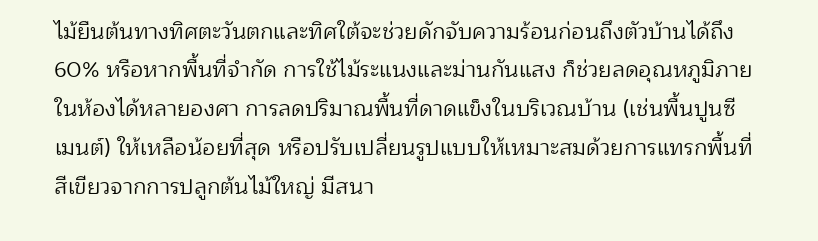ไม้ยืนต้นทางทิศตะวันตกและทิศใต้จะช่วยดักจับความร้อนก่อนถึงตัวบ้านได้ถึง 60% หรือหากพื้นที่จำกัด การใช้ไม้ระแนงและม่านกันแสง ก็ช่วยลดอุณหภูมิภายในห้องได้หลายองศา การลดปริมาณพื้นที่ดาดแข็งในบริเวณบ้าน (เช่นพื้นปูนซีเมนต์) ให้เหลือน้อยที่สุด หรือปรับเปลี่ยนรูปแบบให้เหมาะสมด้วยการแทรกพื้นที่สีเขียวจากการปลูกต้นไม้ใหญ่ มีสนา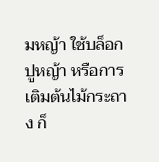มหญ้า ใช้บล็อกปูหญ้า หรือการเติมต้นไม้กระถาง ก็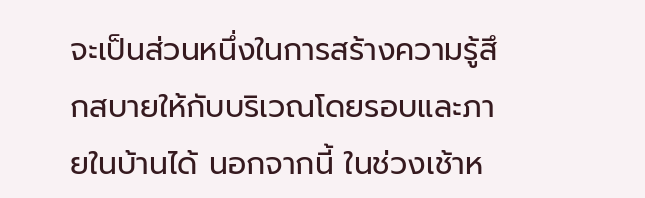จะเป็นส่วนหนึ่งในการสร้างความรู้สึกสบายให้กับบริเวณโดยรอบและภายในบ้านได้ นอกจากนี้ ในช่วงเช้าห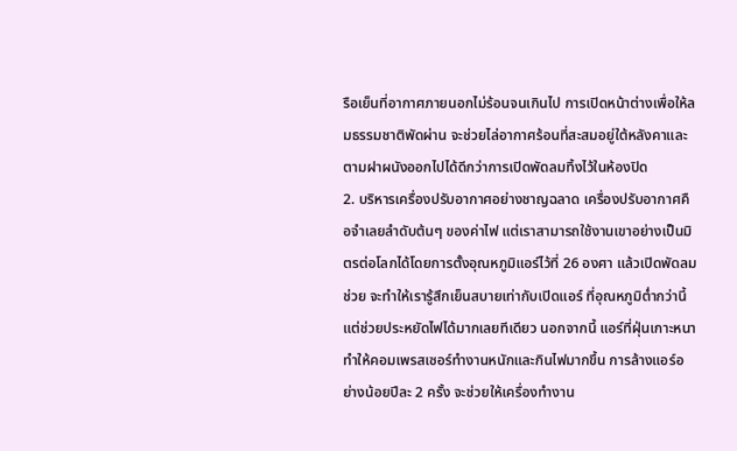รือเย็นที่อากาศภายนอกไม่ร้อนจนเกินไป การเปิดหน้าต่างเพื่อให้ลมธรรมชาติพัดผ่าน จะช่วยไล่อากาศร้อนที่สะสมอยู่ใต้หลังคาและตามฝาผนังออกไปได้ดีกว่าการเปิดพัดลมทิ้งไว้ในห้องปิด
2. บริหารเครื่องปรับอากาศอย่างชาญฉลาด เครื่องปรับอากาศคือจำเลยลำดับต้นๆ ของค่าไฟ แต่เราสามารถใช้งานเขาอย่างเป็นมิตรต่อโลกได้โดยการตั้งอุณหภูมิแอร์ไว้ที่ 26 องศา แล้วเปิดพัดลมช่วย จะทำให้เรารู้สึกเย็นสบายเท่ากับเปิดแอร์ ที่อุณหภูมิต่ำกว่านี้ แต่ช่วยประหยัดไฟได้มากเลยทีเดียว นอกจากนี้ แอร์ที่ฝุ่นเกาะหนาทำให้คอมเพรสเซอร์ทำงานหนักและกินไฟมากขึ้น การล้างแอร์อย่างน้อยปีละ 2 ครั้ง จะช่วยให้เครื่องทำงาน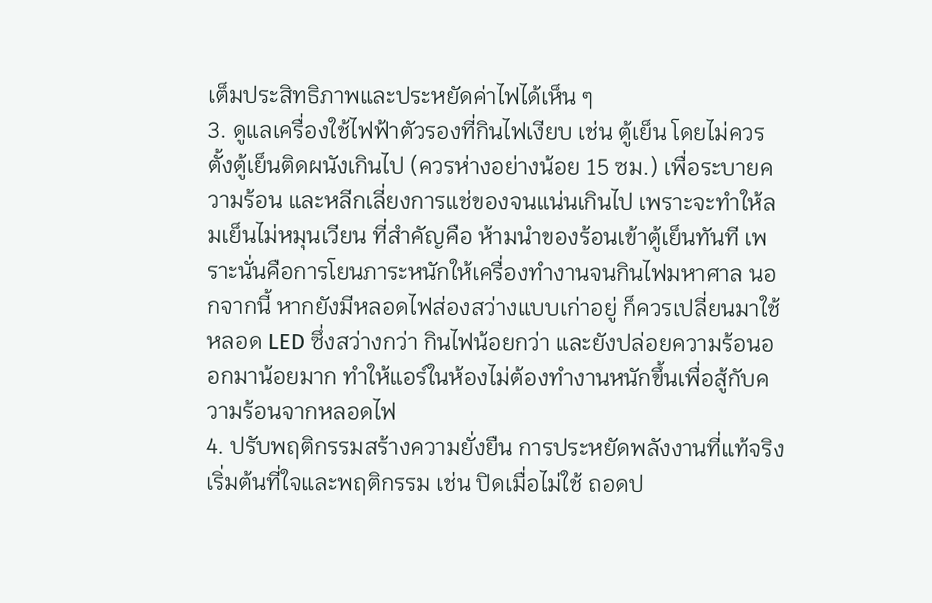เต็มประสิทธิภาพและประหยัดค่าไฟได้เห็น ๆ
3. ดูแลเครื่องใช้ไฟฟ้าตัวรองที่กินไฟเงียบ เช่น ตู้เย็น โดยไม่ควรตั้งตู้เย็นติดผนังเกินไป (ควรห่างอย่างน้อย 15 ซม.) เพื่อระบายความร้อน และหลีกเลี่ยงการแช่ของจนแน่นเกินไป เพราะจะทำให้ลมเย็นไม่หมุนเวียน ที่สำคัญคือ ห้ามนำของร้อนเข้าตู้เย็นทันที เพราะนั่นคือการโยนภาระหนักให้เครื่องทำงานจนกินไฟมหาศาล นอกจากนี้ หากยังมีหลอดไฟส่องสว่างแบบเก่าอยู่ ก็ควรเปลี่ยนมาใช้หลอด LED ซึ่งสว่างกว่า กินไฟน้อยกว่า และยังปล่อยความร้อนออกมาน้อยมาก ทำให้แอร์ในห้องไม่ต้องทำงานหนักขึ้นเพื่อสู้กับความร้อนจากหลอดไฟ
4. ปรับพฤติกรรมสร้างความยั่งยืน การประหยัดพลังงานที่แท้จริงเริ่มต้นที่ใจและพฤติกรรม เช่น ปิดเมื่อไม่ใช้ ถอดป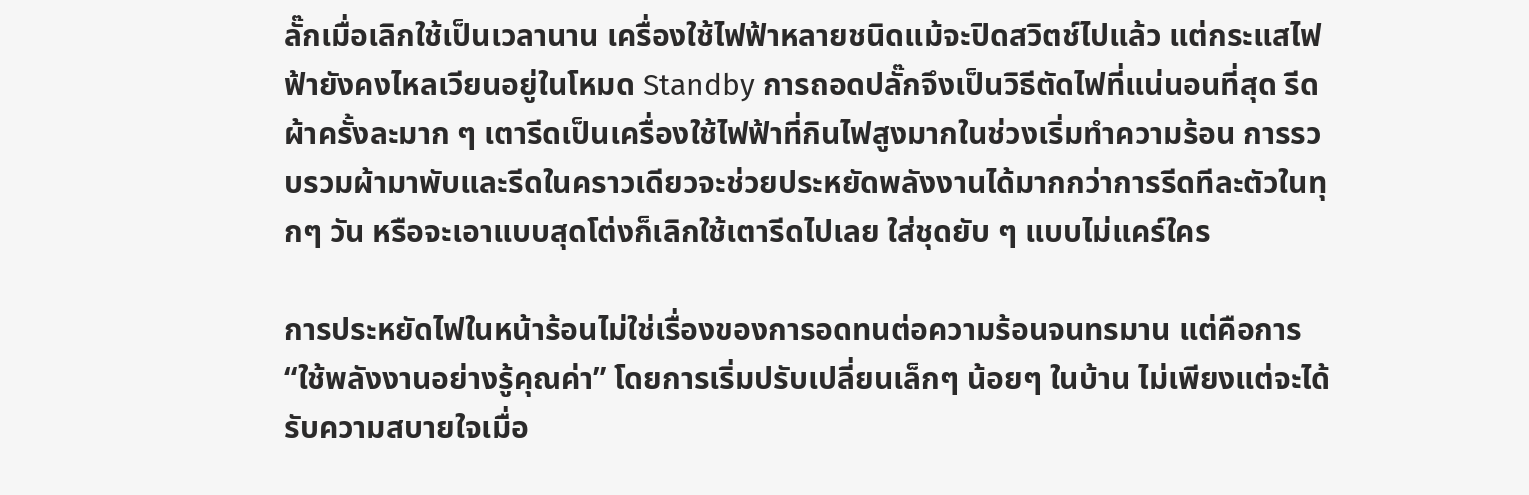ลั๊กเมื่อเลิกใช้เป็นเวลานาน เครื่องใช้ไฟฟ้าหลายชนิดแม้จะปิดสวิตช์ไปแล้ว แต่กระแสไฟฟ้ายังคงไหลเวียนอยู่ในโหมด Standby การถอดปลั๊กจึงเป็นวิธีตัดไฟที่แน่นอนที่สุด รีดผ้าครั้งละมาก ๆ เตารีดเป็นเครื่องใช้ไฟฟ้าที่กินไฟสูงมากในช่วงเริ่มทำความร้อน การรวบรวมผ้ามาพับและรีดในคราวเดียวจะช่วยประหยัดพลังงานได้มากกว่าการรีดทีละตัวในทุกๆ วัน หรือจะเอาแบบสุดโต่งก็เลิกใช้เตารีดไปเลย ใส่ชุดยับ ๆ แบบไม่แคร์ใคร

การประหยัดไฟในหน้าร้อนไม่ใช่เรื่องของการอดทนต่อความร้อนจนทรมาน แต่คือการ “ใช้พลังงานอย่างรู้คุณค่า” โดยการเริ่มปรับเปลี่ยนเล็กๆ น้อยๆ ในบ้าน ไม่เพียงแต่จะได้รับความสบายใจเมื่อ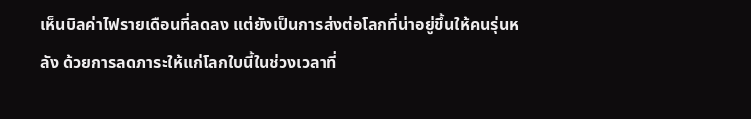เห็นบิลค่าไฟรายเดือนที่ลดลง แต่ยังเป็นการส่งต่อโลกที่น่าอยู่ขึ้นให้คนรุ่นหลัง ด้วยการลดภาระให้แก่โลกใบนี้ในช่วงเวลาที่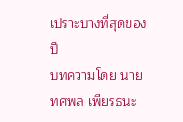เปราะบางที่สุดของปี
บทความโดย นายทศพล เพียรธนะ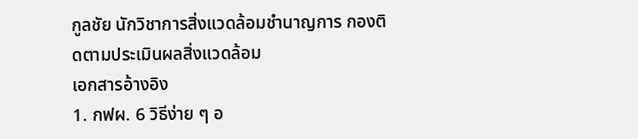กูลชัย นักวิชาการสิ่งแวดล้อมชำนาญการ กองติดตามประเมินผลสิ่งแวดล้อม
เอกสารอ้างอิง
1. กฟผ. 6 วิธีง่าย ๆ อ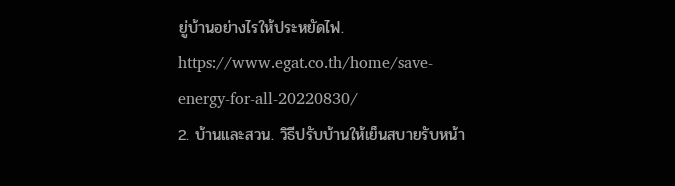ยู่บ้านอย่างไรให้ประหยัดไฟ. https://www.egat.co.th/home/save-energy-for-all-20220830/
2. บ้านและสวน. วิธีปรับบ้านให้เย็นสบายรับหน้า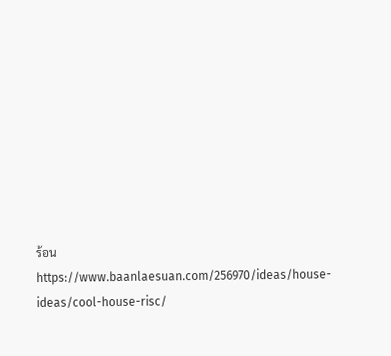ร้อน https://www.baanlaesuan.com/256970/ideas/house-ideas/cool-house-risc/